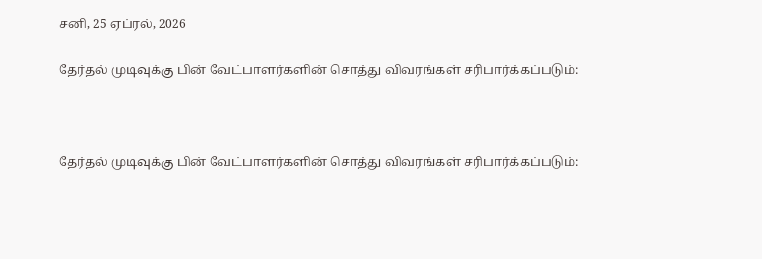சனி, 25 ஏப்ரல், 2026

தேர்தல் முடிவுக்கு பின் வேட்பாளர்களின் சொத்து விவரங்கள் சரிபார்க்கப்படும்:



தேர்தல் முடிவுக்கு பின் வேட்பாளர்களின் சொத்து விவரங்கள் சரிபார்க்கப்படும்: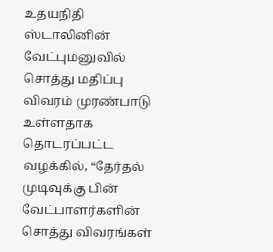உதயநிதி ஸ்டாலினின் வேட்புமனுவில் சொத்து மதிப்பு விவரம் முரண்பாடு உள்ளதாக தொடரப்பட்ட வழக்கில், “தேர்தல் முடிவுக்கு பின் வேட்பாளர்களின் சொத்து விவரங்கள்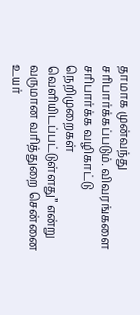தாமாக முன்வந்து சரிபார்க்கப்படும். விவரங்களை சரிபார்க்க வழிகாட்டு நெறிமுறைகள் வெளியிடப்பட்டுள்ளது” என்று வருமான வரித்துறை சென்னை உயர்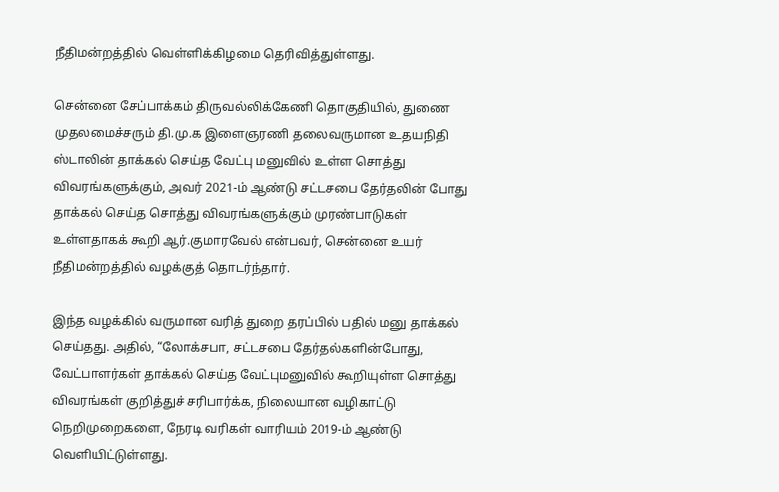நீதிமன்றத்தில் வெள்ளிக்கிழமை தெரிவித்துள்ளது.

சென்னை சேப்பாக்கம் திருவல்லிக்கேணி தொகுதியில், துணை முதலமைச்சரும் தி.மு.க இளைஞரணி தலைவருமான உதயநிதி ஸ்டாலின் தாக்கல் செய்த வேட்பு மனுவில் உள்ள சொத்து விவரங்களுக்கும், அவர் 2021-ம் ஆண்டு சட்டசபை தேர்தலின் போது தாக்கல் செய்த சொத்து விவரங்களுக்கும் முரண்பாடுகள் உள்ளதாகக் கூறி ஆர்.குமாரவேல் என்பவர், சென்னை உயர் நீதிமன்றத்தில் வழக்குத் தொடர்ந்தார்.

இந்த வழக்கில் வருமான வரித் துறை தரப்பில் பதில் மனு தாக்கல் செய்தது. அதில், “லோக்சபா, சட்டசபை தேர்தல்களின்போது, வேட்பாளர்கள் தாக்கல் செய்த வேட்புமனுவில் கூறியுள்ள சொத்து விவரங்கள் குறித்துச் சரிபார்க்க, நிலையான வழிகாட்டு நெறிமுறைகளை, நேரடி வரிகள் வாரியம் 2019-ம் ஆண்டு வெளியிட்டுள்ளது.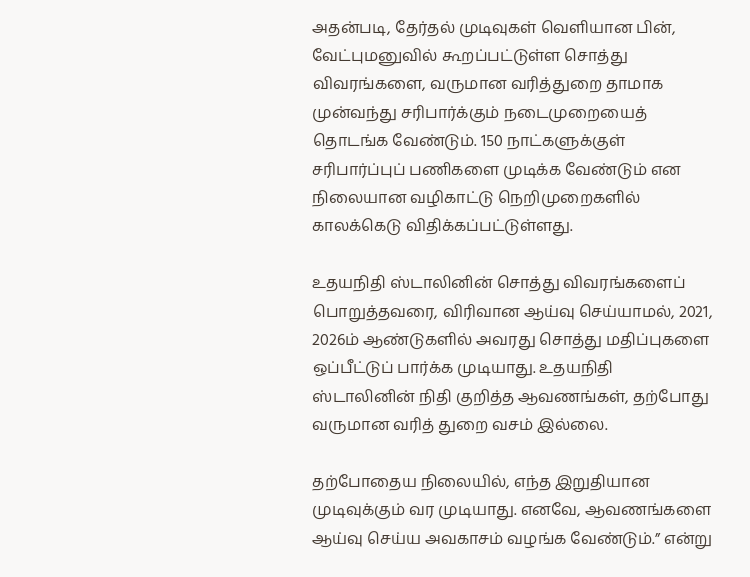அதன்படி, தேர்தல் முடிவுகள் வெளியான பின், வேட்புமனுவில் கூறப்பட்டுள்ள சொத்து விவரங்களை, வருமான வரித்துறை தாமாக முன்வந்து சரிபார்க்கும் நடைமுறையைத் தொடங்க வேண்டும். 150 நாட்களுக்குள் சரிபார்ப்புப் பணிகளை முடிக்க வேண்டும் என நிலையான வழிகாட்டு நெறிமுறைகளில் காலக்கெடு விதிக்கப்பட்டுள்ளது.

உதயநிதி ஸ்டாலினின் சொத்து விவரங்களைப் பொறுத்தவரை, விரிவான ஆய்வு செய்யாமல், 2021, 2026ம் ஆண்டுகளில் அவரது சொத்து மதிப்புகளை ஒப்பீட்டுப் பார்க்க முடியாது. உதயநிதி ஸ்டாலினின் நிதி குறித்த ஆவணங்கள், தற்போது வருமான வரித் துறை வசம் இல்லை.

தற்போதைய நிலையில், எந்த இறுதியான முடிவுக்கும் வர முடியாது. எனவே, ஆவணங்களை ஆய்வு செய்ய அவகாசம் வழங்க வேண்டும்.” என்று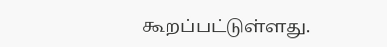கூறப்பட்டுள்ளது.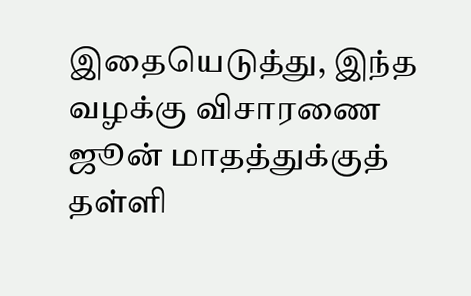இதையெடுத்து, இந்த வழக்கு விசாரணை ஜூன் மாதத்துக்குத் தள்ளி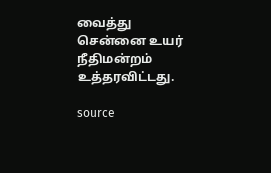வைத்து சென்னை உயர் நீதிமன்றம் உத்தரவிட்டது.

source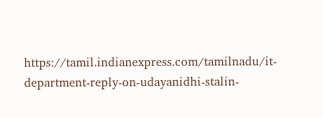https://tamil.indianexpress.com/tamilnadu/it-department-reply-on-udayanidhi-stalin-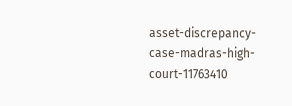asset-discrepancy-case-madras-high-court-11763410